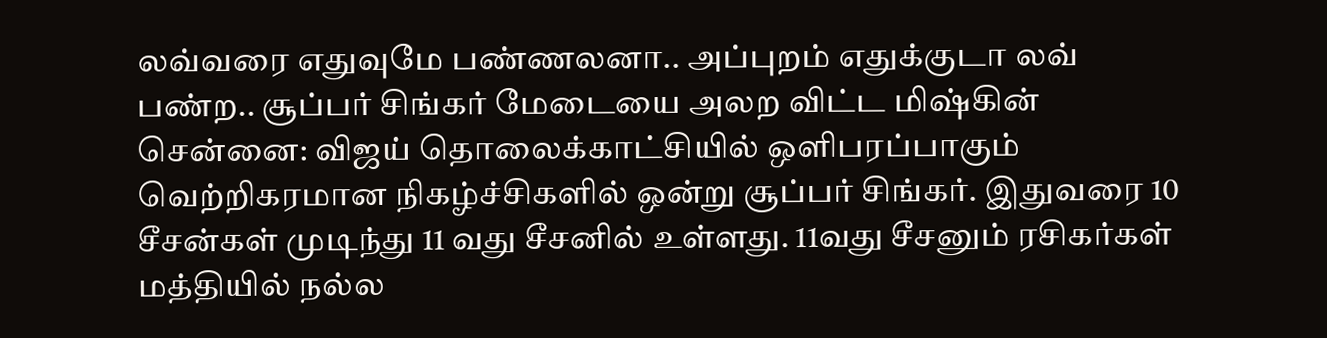லவ்வரை எதுவுமே பண்ணலனா.. அப்புறம் எதுக்குடா லவ் பண்ற.. சூப்பர் சிங்கர் மேடையை அலற விட்ட மிஷ்கின்
சென்னை: விஜய் தொலைக்காட்சியில் ஒளிபரப்பாகும் வெற்றிகரமான நிகழ்ச்சிகளில் ஒன்று சூப்பர் சிங்கர். இதுவரை 10 சீசன்கள் முடிந்து 11 வது சீசனில் உள்ளது. 11வது சீசனும் ரசிகர்கள் மத்தியில் நல்ல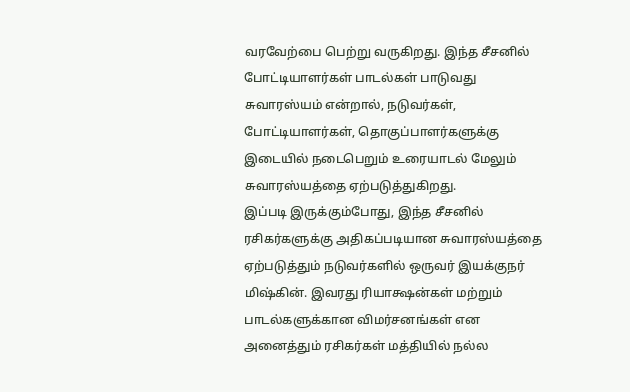வரவேற்பை பெற்று வருகிறது. இந்த சீசனில் போட்டியாளர்கள் பாடல்கள் பாடுவது சுவாரஸ்யம் என்றால், நடுவர்கள், போட்டியாளர்கள், தொகுப்பாளர்களுக்கு இடையில் நடைபெறும் உரையாடல் மேலும் சுவாரஸ்யத்தை ஏற்படுத்துகிறது.
இப்படி இருக்கும்போது, இந்த சீசனில் ரசிகர்களுக்கு அதிகப்படியான சுவாரஸ்யத்தை ஏற்படுத்தும் நடுவர்களில் ஒருவர் இயக்குநர் மிஷ்கின். இவரது ரியாக்ஷன்கள் மற்றும் பாடல்களுக்கான விமர்சனங்கள் என அனைத்தும் ரசிகர்கள் மத்தியில் நல்ல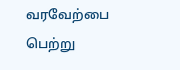வரவேற்பை பெற்று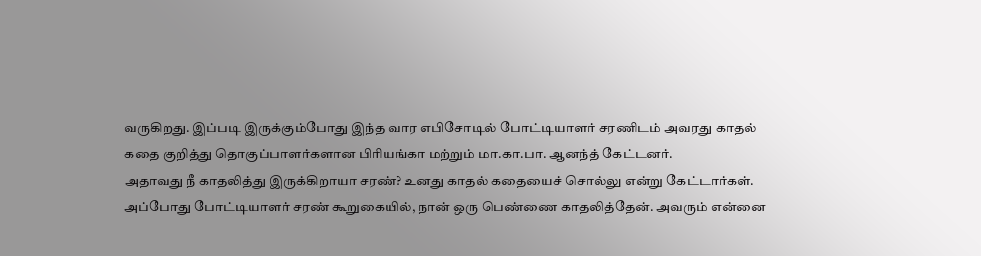வருகிறது. இப்படி இருக்கும்போது இந்த வார எபிசோடில் போட்டியாளர் சரணிடம் அவரது காதல் கதை குறித்து தொகுப்பாளர்களான பிரியங்கா மற்றும் மா.கா.பா. ஆனந்த் கேட்டனர்.
அதாவது நீ காதலித்து இருக்கிறாயா சரண்? உனது காதல் கதையைச் சொல்லு என்று கேட்டார்கள். அப்போது போட்டியாளர் சரண் கூறுகையில், நான் ஒரு பெண்ணை காதலித்தேன். அவரும் என்னை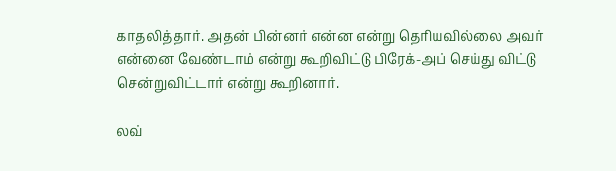காதலித்தார். அதன் பின்னர் என்ன என்று தெரியவில்லை அவர் என்னை வேண்டாம் என்று கூறிவிட்டு பிரேக்-அப் செய்து விட்டு சென்றுவிட்டார் என்று கூறினார்.

லவ்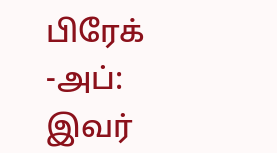பிரேக் -அப்: இவர்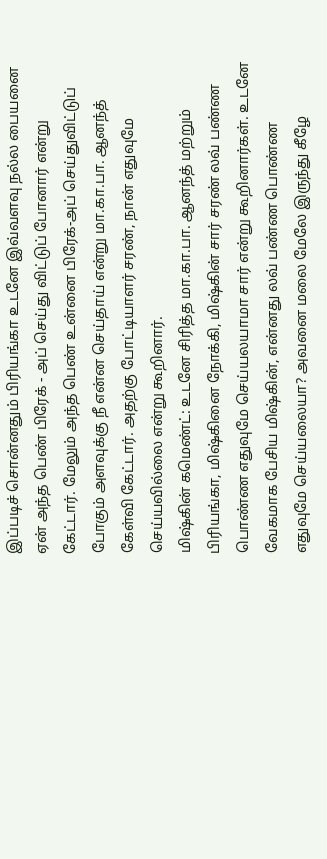இப்படிச் சொன்னதும் பிரியங்கா உடனே இவ்வளவு நல்ல பையனை ஏன் அந்த பெண் பிரேக் - அப் செய்து விட்டுப் போனார் என்று கேட்டார். மேலும் அந்த பெண் உன்னை பிரேக்-அப் செய்துவிட்டுப் போகும் அளவுக்கு நீ என்ன செய்தாய் என்று மா.கா.பா. ஆனந்த் கேள்வி கேட்டார். அதற்கு போட்டியாளர் சரண், நான் எதுவுமே செய்யவில்லை என்று கூறினார்.
மிஷ்கின் கமெண்ட்: உடனே சிரித்த மா.கா.பா. ஆனந்த் மற்றும் பிரியங்கா, மிஷ்கினை நோக்கி, மிஷ்கின் சார் சரண் லவ் பண்ண பொண்ண எதுவுமே செய்யலயாமா சார் என்று கூறினார்கள். உடனே வேகமாக பேசிய மிஷ்கின், என்னது லவ் பண்ண பொண்ண எதுவுமே செய்யலையா? அவனை மலை மேலே இருந்து கீழே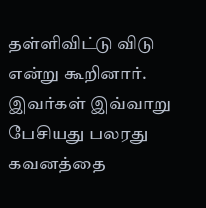தள்ளிவிட்டு விடு என்று கூறினார். இவர்கள் இவ்வாறு பேசியது பலரது கவனத்தை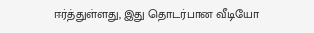ஈர்த்துள்ளது, இது தொடர்பான வீடியோ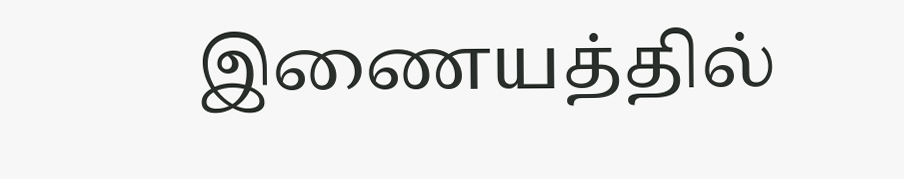இணையத்தில்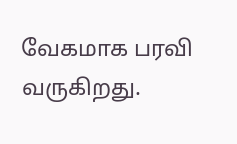வேகமாக பரவி வருகிறது.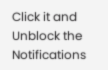Click it and Unblock the Notifications